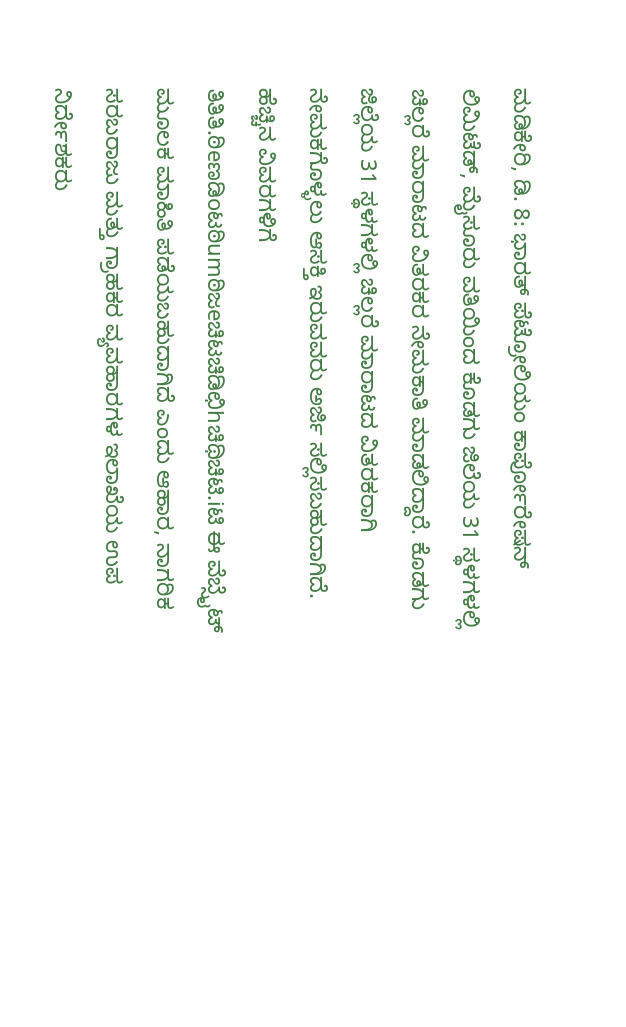ಮಡಿಕೇರಿ, ಡಿ. 8: ಭಾರತ್ ಪೆಟ್ರೋಲಿಯಂ ಕಾರ್ಪೋರೇಷನ್ ಲಿಮಿಟೆಡ್, ಮೈಸೂರು ವತಿಯಿಂದ ಕೊಡಗು ಜಿಲೆಯ 31 ಸ್ಥಳಗಳಲ್ಲಿ ಚಿಲ್ಲರೆ ಮಾರಾಟದ ವಿತರಕರ ನೇಮಕಾತಿ ಮಾಡಲಿದ್ದಾರೆ. ಕೊಡಗು ಜಿಲ್ಲೆಯ 31 ಸ್ಥಳಗಳಲ್ಲಿ ಚಿಲ್ಲರೆ ಮಾರಾಟದ ವಿತರಕರಾಗಿ ನೇಮಕಗೊಳ್ಳಲು ಆಸಕ್ತಿ ಇರುವವರು ಅರ್ಜಿ ಸಲ್ಲಿಸಬಹುದಾಗಿದೆ. ಹೆಚ್ಚಿನ ವಿವರಗಳಿಗೆ ತಿತಿತಿ.ಠಿeಣಡಿoಟಠಿumಠಿಜeಚಿಟಚಿಡಿಛಿhಚಿಥಿಚಿಟಿ.iಟಿ ಈ ವೆಬ್ಸೈಟ್ ಮೂಲಕ ಮಾಹಿತಿ ಪಡೆಯಬಹುದಾಗಿದೆ ಎಂದು ಆಹಾರ, ನಾಗರಿಕ ಸರಬರಾಜು ಮತ್ತು ಗ್ರಾಹಕರ ವ್ಯವಹಾರಗಳ ಇಲಾಖೆಯ ಉಪ ನಿರ್ದೇಶಕರು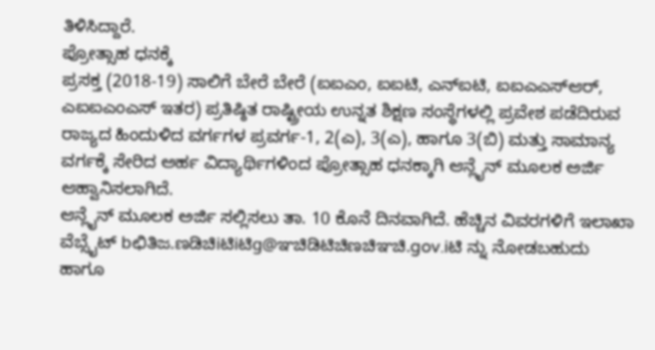ತಿಳಿಸಿದ್ದಾರೆ.
ಪ್ರೋತ್ಸಾಹ ಧನಕ್ಕೆ
ಪ್ರಸಕ್ತ (2018-19) ಸಾಲಿಗೆ ಬೇರೆ ಬೇರೆ (ಐಐಎಂ, ಐಐಟಿ, ಎನ್ಐಟಿ, ಐಐಎಎಸ್ಆರ್, ಎಐಐಎಂಎಸ್ ಇತರ) ಪ್ರತಿಷ್ಠಿತ ರಾಷ್ಟ್ರೀಯ ಉನ್ನತ ಶಿಕ್ಷಣ ಸಂಸ್ಥೆಗಳಲ್ಲಿ ಪ್ರವೇಶ ಪಡೆದಿರುವ ರಾಜ್ಯದ ಹಿಂದುಳಿದ ವರ್ಗಗಳ ಪ್ರವರ್ಗ-1, 2(ಎ), 3(ಎ), ಹಾಗೂ 3(ಬಿ) ಮತ್ತು ಸಾಮಾನ್ಯ ವರ್ಗಕ್ಕೆ ಸೇರಿದ ಅರ್ಹ ವಿದ್ಯಾರ್ಥಿಗಳಿಂದ ಪ್ರೋತ್ಸಾಹ ಧನಕ್ಕಾಗಿ ಆನ್ಲೈನ್ ಮೂಲಕ ಅರ್ಜಿ ಆಹ್ವಾನಿಸಲಾಗಿದೆ.
ಆನ್ಲೈನ್ ಮೂಲಕ ಅರ್ಜಿ ಸಲ್ಲಿಸಲು ತಾ. 10 ಕೊನೆ ದಿನವಾಗಿದೆ. ಹೆಚ್ಚಿನ ವಿವರಗಳಿಗೆ ಇಲಾಖಾ ವೆಬ್ಸೈಟ್ bಛಿತಿಜ.ಣಡಿಚಿiಟಿiಟಿg@ಞಚಿಡಿಟಿಚಿಣಚಿಞಚಿ.gov.iಟಿ ನ್ನು ನೋಡಬಹುದು ಹಾಗೂ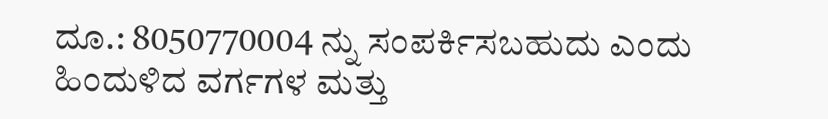ದೂ.: 8050770004 ನ್ನು ಸಂಪರ್ಕಿಸಬಹುದು ಎಂದು ಹಿಂದುಳಿದ ವರ್ಗಗಳ ಮತ್ತು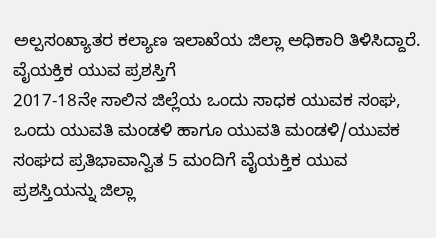ಅಲ್ಪಸಂಖ್ಯಾತರ ಕಲ್ಯಾಣ ಇಲಾಖೆಯ ಜಿಲ್ಲಾ ಅಧಿಕಾರಿ ತಿಳಿಸಿದ್ದಾರೆ.
ವೈಯಕ್ತಿಕ ಯುವ ಪ್ರಶಸ್ತಿಗೆ
2017-18ನೇ ಸಾಲಿನ ಜಿಲ್ಲೆಯ ಒಂದು ಸಾಧಕ ಯುವಕ ಸಂಘ, ಒಂದು ಯುವತಿ ಮಂಡಳಿ ಹಾಗೂ ಯುವತಿ ಮಂಡಳಿ/ಯುವಕ ಸಂಘದ ಪ್ರತಿಭಾವಾನ್ವಿತ 5 ಮಂದಿಗೆ ವೈಯಕ್ತಿಕ ಯುವ ಪ್ರಶಸ್ತಿಯನ್ನು ಜಿಲ್ಲಾ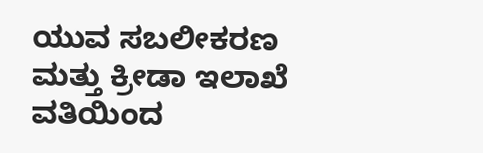ಯುವ ಸಬಲೀಕರಣ ಮತ್ತು ಕ್ರೀಡಾ ಇಲಾಖೆ ವತಿಯಿಂದ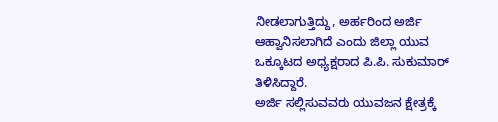ನೀಡಲಾಗುತ್ತಿದ್ದು, ಅರ್ಹರಿಂದ ಅರ್ಜಿ ಆಹ್ವಾನಿಸಲಾಗಿದೆ ಎಂದು ಜಿಲ್ಲಾ ಯುವ ಒಕ್ಕೂಟದ ಅಧ್ಯಕ್ಷರಾದ ಪಿ.ಪಿ. ಸುಕುಮಾರ್ ತಿಳಿಸಿದ್ದಾರೆ.
ಅರ್ಜಿ ಸಲ್ಲಿಸುವವರು ಯುವಜನ ಕ್ಷೇತ್ರಕ್ಕೆ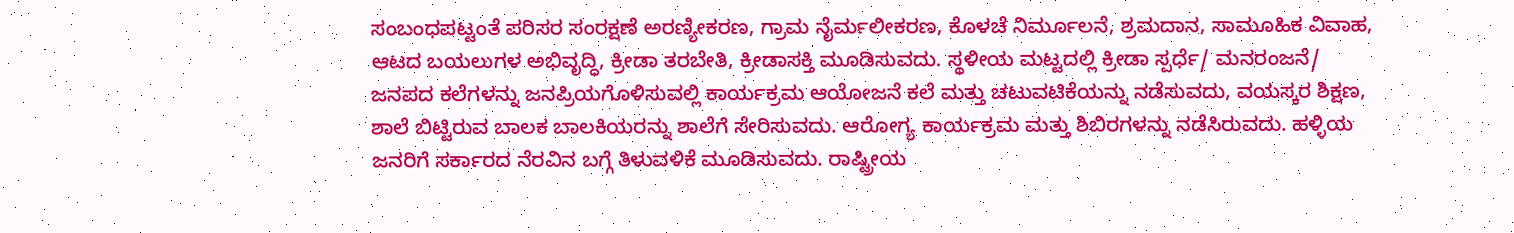ಸಂಬಂಧಪಟ್ಟಂತೆ ಪರಿಸರ ಸಂರಕ್ಷಣೆ ಅರಣ್ಯೀಕರಣ, ಗ್ರಾಮ ನೈರ್ಮಲೀಕರಣ, ಕೊಳಚೆ ನಿರ್ಮೂಲನೆ, ಶ್ರಮದಾನ, ಸಾಮೂಹಿಕ ವಿವಾಹ, ಆಟದ ಬಯಲುಗಳ ಅಭಿವೃದ್ಧಿ, ಕ್ರೀಡಾ ತರಬೇತಿ, ಕ್ರೀಡಾಸಕ್ತಿ ಮೂಡಿಸುವದು. ಸ್ಥಳೀಯ ಮಟ್ಟದಲ್ಲಿ ಕ್ರೀಡಾ ಸ್ಪರ್ಧೆ/ ಮನರಂಜನೆ/ ಜನಪದ ಕಲೆಗಳನ್ನು ಜನಪ್ರಿಯಗೊಳಿಸುವಲ್ಲಿ ಕಾರ್ಯಕ್ರಮ ಆಯೋಜನೆ ಕಲೆ ಮತ್ತು ಚಟುವಟಿಕೆಯನ್ನು ನಡೆಸುವದು, ವಯಸ್ಕರ ಶಿಕ್ಷಣ, ಶಾಲೆ ಬಿಟ್ಟಿರುವ ಬಾಲಕ ಬಾಲಕಿಯರನ್ನು ಶಾಲೆಗೆ ಸೇರಿಸುವದು. ಆರೋಗ್ಯ ಕಾರ್ಯಕ್ರಮ ಮತ್ತು ಶಿಬಿರಗಳನ್ನು ನಡೆಸಿರುವದು. ಹಳ್ಳಿಯ ಜನರಿಗೆ ಸರ್ಕಾರದ ನೆರವಿನ ಬಗ್ಗೆ ತಿಳುವಳಿಕೆ ಮೂಡಿಸುವದು. ರಾಷ್ಟ್ರೀಯ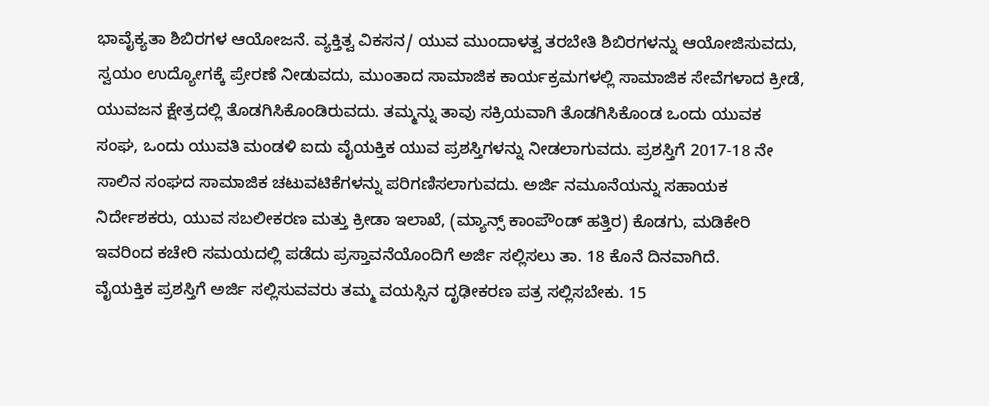ಭಾವೈಕ್ಯತಾ ಶಿಬಿರಗಳ ಆಯೋಜನೆ. ವ್ಯಕ್ತಿತ್ವ ವಿಕಸನ/ ಯುವ ಮುಂದಾಳತ್ವ ತರಬೇತಿ ಶಿಬಿರಗಳನ್ನು ಆಯೋಜಿಸುವದು, ಸ್ವಯಂ ಉದ್ಯೋಗಕ್ಕೆ ಪ್ರೇರಣೆ ನೀಡುವದು, ಮುಂತಾದ ಸಾಮಾಜಿಕ ಕಾರ್ಯಕ್ರಮಗಳಲ್ಲಿ ಸಾಮಾಜಿಕ ಸೇವೆಗಳಾದ ಕ್ರೀಡೆ, ಯುವಜನ ಕ್ಷೇತ್ರದಲ್ಲಿ ತೊಡಗಿಸಿಕೊಂಡಿರುವದು. ತಮ್ಮನ್ನು ತಾವು ಸಕ್ರಿಯವಾಗಿ ತೊಡಗಿಸಿಕೊಂಡ ಒಂದು ಯುವಕ ಸಂಘ, ಒಂದು ಯುವತಿ ಮಂಡಳಿ ಐದು ವೈಯಕ್ತಿಕ ಯುವ ಪ್ರಶಸ್ತಿಗಳನ್ನು ನೀಡಲಾಗುವದು. ಪ್ರಶಸ್ತಿಗೆ 2017-18 ನೇ ಸಾಲಿನ ಸಂಘದ ಸಾಮಾಜಿಕ ಚಟುವಟಿಕೆಗಳನ್ನು ಪರಿಗಣಿಸಲಾಗುವದು. ಅರ್ಜಿ ನಮೂನೆಯನ್ನು ಸಹಾಯಕ ನಿರ್ದೇಶಕರು, ಯುವ ಸಬಲೀಕರಣ ಮತ್ತು ಕ್ರೀಡಾ ಇಲಾಖೆ, (ಮ್ಯಾನ್ಸ್ ಕಾಂಪೌಂಡ್ ಹತ್ತಿರ) ಕೊಡಗು, ಮಡಿಕೇರಿ ಇವರಿಂದ ಕಚೇರಿ ಸಮಯದಲ್ಲಿ ಪಡೆದು ಪ್ರಸ್ತಾವನೆಯೊಂದಿಗೆ ಅರ್ಜಿ ಸಲ್ಲಿಸಲು ತಾ. 18 ಕೊನೆ ದಿನವಾಗಿದೆ.
ವೈಯಕ್ತಿಕ ಪ್ರಶಸ್ತಿಗೆ ಅರ್ಜಿ ಸಲ್ಲಿಸುವವರು ತಮ್ಮ ವಯಸ್ಸಿನ ದೃಢೀಕರಣ ಪತ್ರ ಸಲ್ಲಿಸಬೇಕು. 15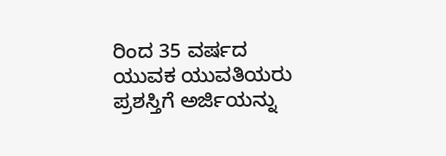ರಿಂದ 35 ವರ್ಷದ ಯುವಕ ಯುವತಿಯರು ಪ್ರಶಸ್ತಿಗೆ ಅರ್ಜಿಯನ್ನು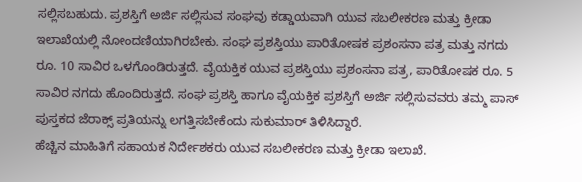ಸಲ್ಲಿಸಬಹುದು. ಪ್ರಶಸ್ತಿಗೆ ಅರ್ಜಿ ಸಲ್ಲಿಸುವ ಸಂಘವು ಕಡ್ಡಾಯವಾಗಿ ಯುವ ಸಬಲೀಕರಣ ಮತ್ತು ಕ್ರೀಡಾ ಇಲಾಖೆಯಲ್ಲಿ ನೋಂದಣಿಯಾಗಿರಬೇಕು. ಸಂಘ ಪ್ರಶಸ್ತಿಯು ಪಾರಿತೋಷಕ ಪ್ರಶಂಸನಾ ಪತ್ರ ಮತ್ತು ನಗದು ರೂ. 10 ಸಾವಿರ ಒಳಗೊಂಡಿರುತ್ತದೆ. ವೈಯಕ್ತಿಕ ಯುವ ಪ್ರಶಸ್ತಿಯು ಪ್ರಶಂಸನಾ ಪತ್ರ, ಪಾರಿತೋಷಕ ರೂ. 5 ಸಾವಿರ ನಗದು ಹೊಂದಿರುತ್ತದೆ. ಸಂಘ ಪ್ರಶಸ್ತಿ ಹಾಗೂ ವೈಯಕ್ತಿಕ ಪ್ರಶಸ್ತಿಗೆ ಅರ್ಜಿ ಸಲ್ಲಿಸುವವರು ತಮ್ಮ ಪಾಸ್ ಪುಸ್ತಕದ ಜೆರಾಕ್ಸ್ ಪ್ರತಿಯನ್ನು ಲಗತ್ತಿಸಬೇಕೆಂದು ಸುಕುಮಾರ್ ತಿಳಿಸಿದ್ದಾರೆ.
ಹೆಚ್ಚಿನ ಮಾಹಿತಿಗೆ ಸಹಾಯಕ ನಿರ್ದೇಶಕರು ಯುವ ಸಬಲೀಕರಣ ಮತ್ತು ಕ್ರೀಡಾ ಇಲಾಖೆ.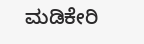ಮಡಿಕೇರಿ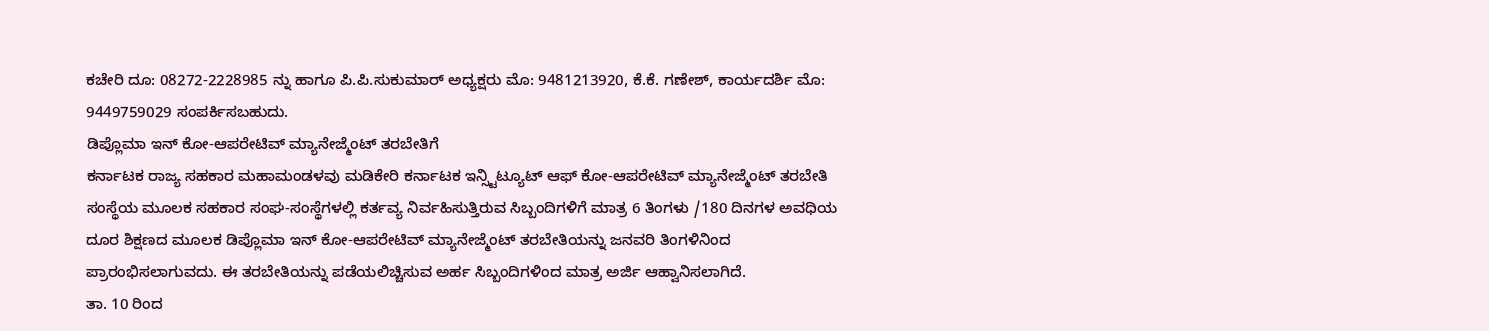ಕಚೇರಿ ದೂ: 08272-2228985 ನ್ನು ಹಾಗೂ ಪಿ.ಪಿ.ಸುಕುಮಾರ್ ಅಧ್ಯಕ್ಷರು ಮೊ: 9481213920, ಕೆ.ಕೆ. ಗಣೇಶ್, ಕಾರ್ಯದರ್ಶಿ ಮೊ: 9449759029 ಸಂಪರ್ಕಿಸಬಹುದು.
ಡಿಪ್ಲೊಮಾ ಇನ್ ಕೋ-ಆಪರೇಟಿವ್ ಮ್ಯಾನೇಜ್ಮೆಂಟ್ ತರಬೇತಿಗೆ
ಕರ್ನಾಟಕ ರಾಜ್ಯ ಸಹಕಾರ ಮಹಾಮಂಡಳವು ಮಡಿಕೇರಿ ಕರ್ನಾಟಕ ಇನ್ಸ್ಟಿಟ್ಯೂಟ್ ಆಫ್ ಕೋ-ಆಪರೇಟಿವ್ ಮ್ಯಾನೇಜ್ಮೆಂಟ್ ತರಬೇತಿ ಸಂಸ್ಥೆಯ ಮೂಲಕ ಸಹಕಾರ ಸಂಘ-ಸಂಸ್ಥೆಗಳಲ್ಲಿ ಕರ್ತವ್ಯ ನಿರ್ವಹಿಸುತ್ತಿರುವ ಸಿಬ್ಬಂದಿಗಳಿಗೆ ಮಾತ್ರ 6 ತಿಂಗಳು /180 ದಿನಗಳ ಅವಧಿಯ ದೂರ ಶಿಕ್ಷಣದ ಮೂಲಕ ಡಿಪ್ಲೊಮಾ ಇನ್ ಕೋ-ಆಪರೇಟಿವ್ ಮ್ಯಾನೇಜ್ಮೆಂಟ್ ತರಬೇತಿಯನ್ನು ಜನವರಿ ತಿಂಗಳಿನಿಂದ ಪ್ರಾರಂಭಿಸಲಾಗುವದು. ಈ ತರಬೇತಿಯನ್ನು ಪಡೆಯಲಿಚ್ಚಿಸುವ ಅರ್ಹ ಸಿಬ್ಬಂದಿಗಳಿಂದ ಮಾತ್ರ ಅರ್ಜಿ ಆಹ್ವಾನಿಸಲಾಗಿದೆ.
ತಾ. 10 ರಿಂದ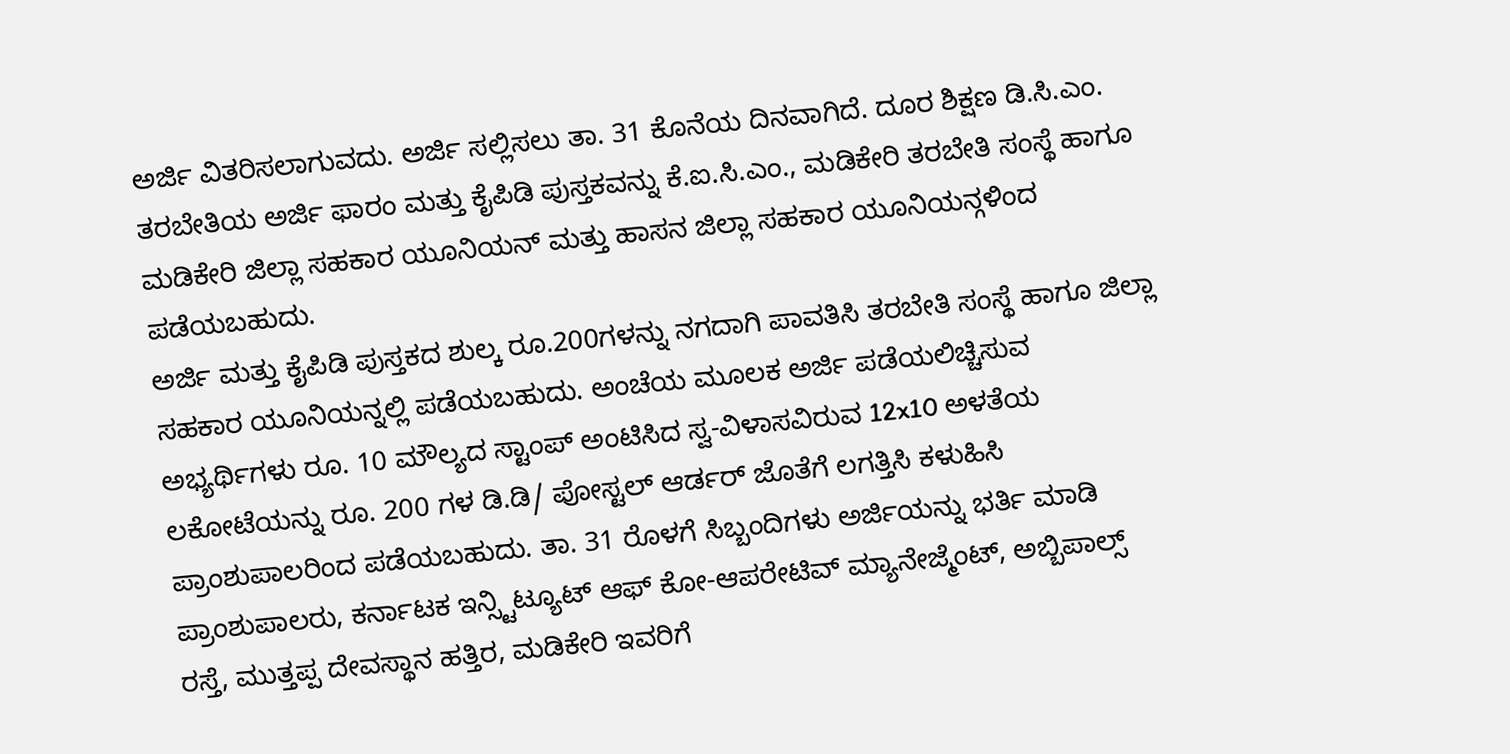ಅರ್ಜಿ ವಿತರಿಸಲಾಗುವದು. ಅರ್ಜಿ ಸಲ್ಲಿಸಲು ತಾ. 31 ಕೊನೆಯ ದಿನವಾಗಿದೆ. ದೂರ ಶಿಕ್ಷಣ ಡಿ.ಸಿ.ಎಂ. ತರಬೇತಿಯ ಅರ್ಜಿ ಫಾರಂ ಮತ್ತು ಕೈಪಿಡಿ ಪುಸ್ತಕವನ್ನು ಕೆ.ಐ.ಸಿ.ಎಂ., ಮಡಿಕೇರಿ ತರಬೇತಿ ಸಂಸ್ಥೆ ಹಾಗೂ ಮಡಿಕೇರಿ ಜಿಲ್ಲಾ ಸಹಕಾರ ಯೂನಿಯನ್ ಮತ್ತು ಹಾಸನ ಜಿಲ್ಲಾ ಸಹಕಾರ ಯೂನಿಯನ್ಗಳಿಂದ ಪಡೆಯಬಹುದು.
ಅರ್ಜಿ ಮತ್ತು ಕೈಪಿಡಿ ಪುಸ್ತಕದ ಶುಲ್ಕ ರೂ.200ಗಳನ್ನು ನಗದಾಗಿ ಪಾವತಿಸಿ ತರಬೇತಿ ಸಂಸ್ಥೆ ಹಾಗೂ ಜಿಲ್ಲಾ ಸಹಕಾರ ಯೂನಿಯನ್ನಲ್ಲಿ ಪಡೆಯಬಹುದು. ಅಂಚೆಯ ಮೂಲಕ ಅರ್ಜಿ ಪಡೆಯಲಿಚ್ಚಿಸುವ ಅಭ್ಯರ್ಥಿಗಳು ರೂ. 10 ಮೌಲ್ಯದ ಸ್ಟಾಂಪ್ ಅಂಟಿಸಿದ ಸ್ವ-ವಿಳಾಸವಿರುವ 12x10 ಅಳತೆಯ ಲಕೋಟೆಯನ್ನು ರೂ. 200 ಗಳ ಡಿ.ಡಿ/ ಪೋಸ್ಟಲ್ ಆರ್ಡರ್ ಜೊತೆಗೆ ಲಗತ್ತಿಸಿ ಕಳುಹಿಸಿ ಪ್ರಾಂಶುಪಾಲರಿಂದ ಪಡೆಯಬಹುದು. ತಾ. 31 ರೊಳಗೆ ಸಿಬ್ಬಂದಿಗಳು ಅರ್ಜಿಯನ್ನು ಭರ್ತಿ ಮಾಡಿ ಪ್ರಾಂಶುಪಾಲರು, ಕರ್ನಾಟಕ ಇನ್ಸ್ಟಿಟ್ಯೂಟ್ ಆಫ್ ಕೋ-ಆಪರೇಟಿವ್ ಮ್ಯಾನೇಜ್ಮೆಂಟ್, ಅಬ್ಬಿಪಾಲ್ಸ್ ರಸ್ತೆ, ಮುತ್ತಪ್ಪ ದೇವಸ್ಥಾನ ಹತ್ತಿರ, ಮಡಿಕೇರಿ ಇವರಿಗೆ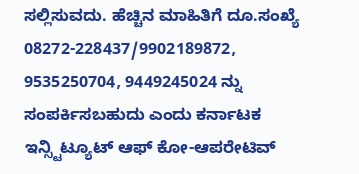ಸಲ್ಲಿಸುವದು. ಹೆಚ್ಚಿನ ಮಾಹಿತಿಗೆ ದೂ.ಸಂಖ್ಯೆ 08272-228437/9902189872, 9535250704, 9449245024 ನ್ನು ಸಂಪರ್ಕಿಸಬಹುದು ಎಂದು ಕರ್ನಾಟಕ ಇನ್ಸ್ಟಿಟ್ಯೂಟ್ ಆಫ್ ಕೋ-ಆಪರೇಟಿವ್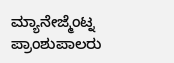ಮ್ಯಾನೇಜ್ಮೆಂಟ್ನ ಪ್ರಾಂಶುಪಾಲರು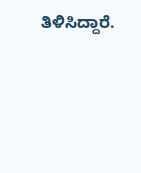ತಿಳಿಸಿದ್ದಾರೆ.